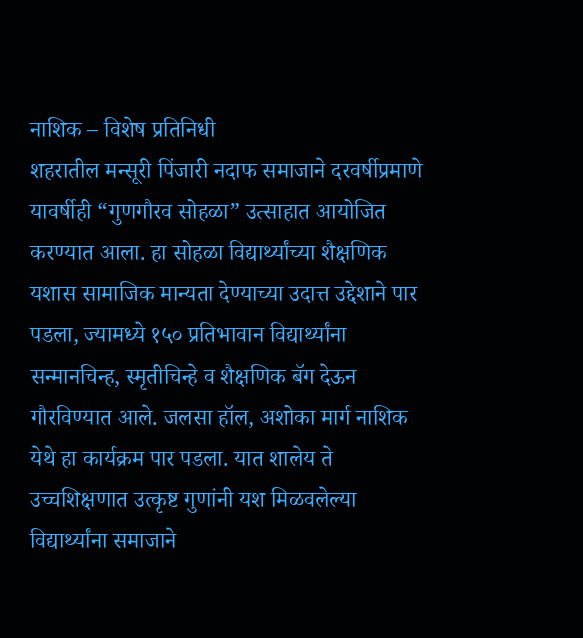नाशिक – विशेष प्रतिनिधी
शहरातील मन्सूरी पिंजारी नदाफ समाजाने दरवर्षीप्रमाणे यावर्षीही “गुणगौरव सोहळा” उत्साहात आयोजित करण्यात आला. हा सोहळा विद्यार्थ्यांच्या शैक्षणिक यशास सामाजिक मान्यता देण्याच्या उदात्त उद्देशाने पार पडला, ज्यामध्ये १५० प्रतिभावान विद्यार्थ्यांना सन्मानचिन्ह, स्मृतीचिन्हे व शैक्षणिक बॅग देऊन गौरविण्यात आले. जलसा हॉल, अशोका मार्ग नाशिक येथे हा कार्यक्रम पार पडला. यात शालेय ते उच्चशिक्षणात उत्कृष्ट गुणांनी यश मिळवलेल्या विद्यार्थ्यांना समाजाने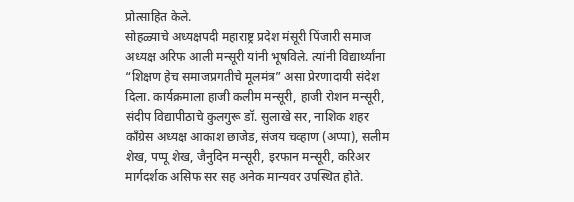प्रोत्साहित केले.
सोहळ्याचे अध्यक्षपदी महाराष्ट्र प्रदेश मंसूरी पिंजारी समाज अध्यक्ष अरिफ आली मन्सूरी यांनी भूषविले. त्यांनी विद्यार्थ्यांना “शिक्षण हेच समाजप्रगतीचे मूलमंत्र” असा प्रेरणादायी संदेश दिला. कार्यक्रमाला हाजी कलीम मन्सूरी, हाजी रोशन मन्सूरी, संदीप विद्यापीठाचे कुलगुरू डॉ. सुलाखे सर, नाशिक शहर काँग्रेस अध्यक्ष आकाश छाजेड, संजय चव्हाण (अप्पा), सलीम शेख, पप्पू शेख, जैनुदिन मन्सूरी, इरफान मन्सूरी, करिअर मार्गदर्शक असिफ सर सह अनेक मान्यवर उपस्थित होते.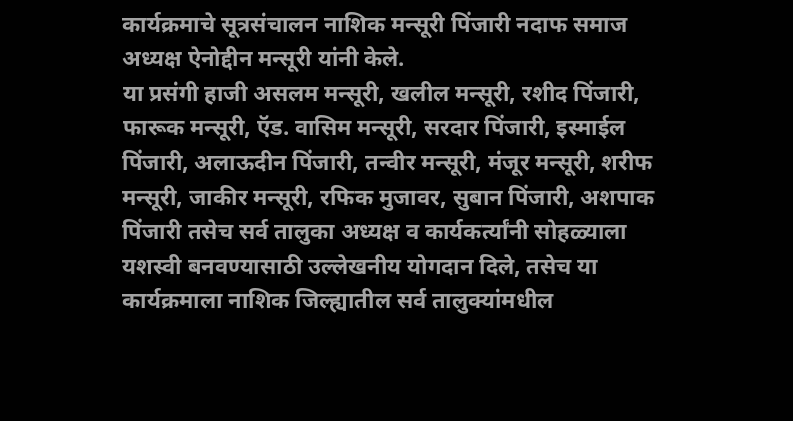कार्यक्रमाचे सूत्रसंचालन नाशिक मन्सूरी पिंजारी नदाफ समाज अध्यक्ष ऐनोद्दीन मन्सूरी यांनी केले.
या प्रसंगी हाजी असलम मन्सूरी, खलील मन्सूरी, रशीद पिंजारी, फारूक मन्सूरी, ऍड. वासिम मन्सूरी, सरदार पिंजारी, इस्माईल पिंजारी, अलाऊदीन पिंजारी, तन्वीर मन्सूरी, मंजूर मन्सूरी, शरीफ मन्सूरी, जाकीर मन्सूरी, रफिक मुजावर, सुबान पिंजारी, अशपाक पिंजारी तसेच सर्व तालुका अध्यक्ष व कार्यकर्त्यांनी सोहळ्याला यशस्वी बनवण्यासाठी उल्लेखनीय योगदान दिले, तसेच या कार्यक्रमाला नाशिक जिल्ह्यातील सर्व तालुक्यांमधील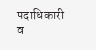पदाधिकारी व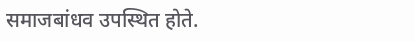समाजबांधव उपस्थित होते.